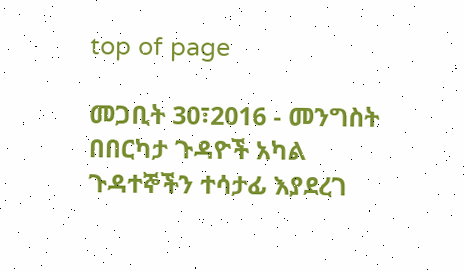top of page

መጋቢት 30፣2016 - መንግስት በበርካታ ጉዳዮች አካል ጉዳተኞችን ተሳታፊ እያደረገ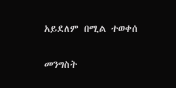አይደለም በሚል ተወቀሰ

መንግስት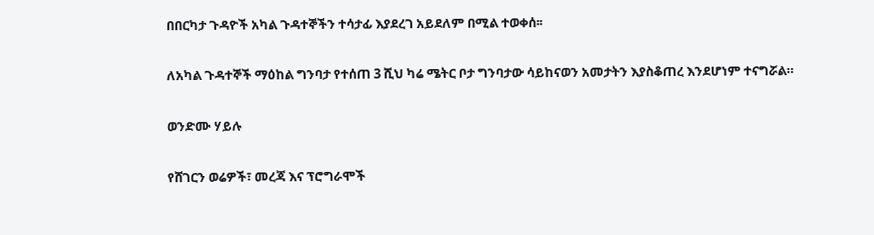በበርካታ ጉዳዮች አካል ጉዳተኞችን ተሳታፊ እያደረገ አይደለም በሚል ተወቀሰ፡፡


ለአካል ጉዳተኞች ማዕከል ግንባታ የተሰጠ 3 ሺህ ካሬ ሜትር ቦታ ግንባታው ሳይከናወን አመታትን እያስቆጠረ እንደሆነም ተናግሯል።


ወንድሙ ሃይሉ


የሸገርን ወሬዎች፣ መረጃ እና ፕሮግራሞች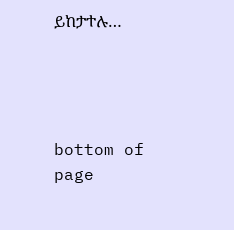ይከታተሉ…




bottom of page